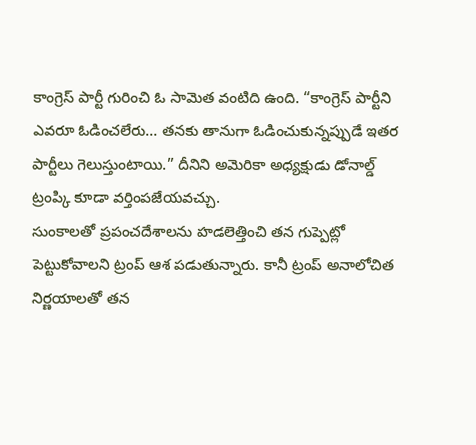కాంగ్రెస్ పార్టీ గురించి ఓ సామెత వంటిది ఉంది. “కాంగ్రెస్ పార్టీని ఎవరూ ఓడించలేరు… తనకు తానుగా ఓడించుకున్నప్పుడే ఇతర పార్టీలు గెలుస్తుంటాయి.” దీనిని అమెరికా అధ్యక్షుడు డోనాల్డ్ ట్రంప్కి కూడా వర్తింపజేయవచ్చు.
సుంకాలతో ప్రపంచదేశాలను హడలెత్తించి తన గుప్పెట్లో పెట్టుకోవాలని ట్రంప్ ఆశ పడుతున్నారు. కానీ ట్రంప్ అనాలోచిత నిర్ణయాలతో తన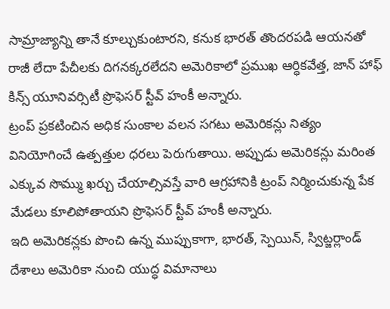సామ్రాజ్యాన్ని తానే కూల్చుకుంటారని, కనుక భారత్ తొందరపడి ఆయనతో రాజీ లేదా పేచీలకు దిగనక్కరలేదని అమెరికాలో ప్రముఖ ఆర్ధికవేత్త, జాన్ హాఫ్ కిన్స్ యూనివర్సిటీ ప్రొఫెసర్ స్టీవ్ హంకీ అన్నారు.
ట్రంప్ ప్రకటించిన అధిక సుంకాల వలన సగటు అమెరికన్లు నిత్యం వినియోగించే ఉత్పత్తుల ధరలు పెరుగుతాయి. అప్పుడు అమెరికన్లు మరింత ఎక్కువ సొమ్ము ఖర్చు చేయాల్సివస్తే వారి ఆగ్రహానికి ట్రంప్ నిర్మించుకున్న పేక మేడలు కూలిపోతాయని ప్రొఫెసర్ స్టీవ్ హంకీ అన్నారు.
ఇది అమెరికన్లకు పొంచి ఉన్న ముప్పుకాగా, భారత్, స్పెయిన్, స్విట్జర్లాండ్ దేశాలు అమెరికా నుంచి యుద్ధ విమానాలు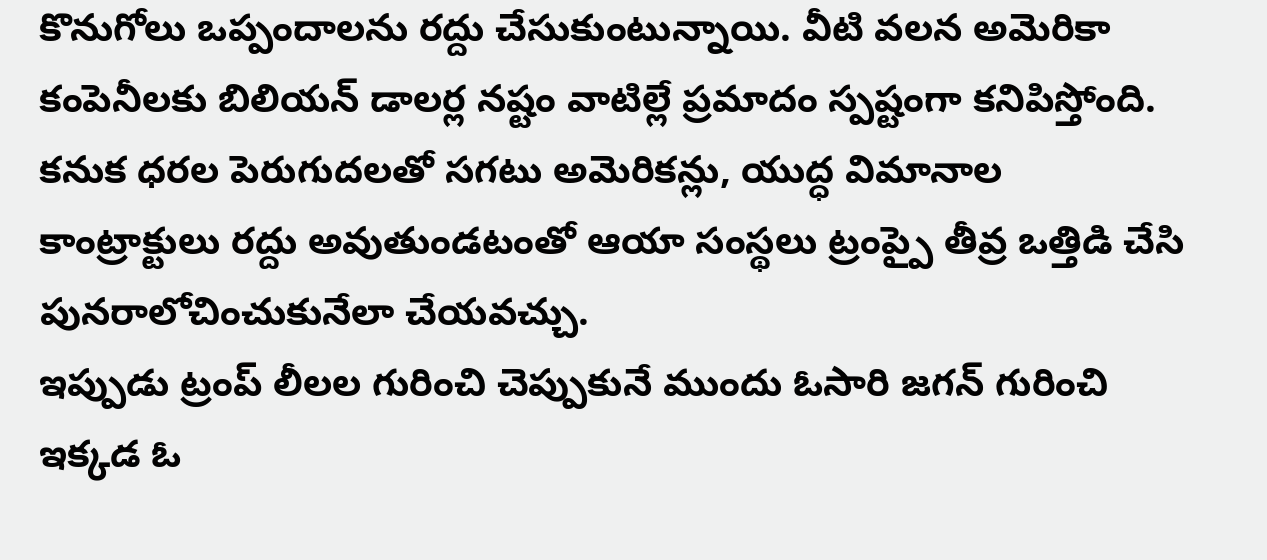కొనుగోలు ఒప్పందాలను రద్దు చేసుకుంటున్నాయి. వీటి వలన అమెరికా కంపెనీలకు బిలియన్ డాలర్ల నష్టం వాటిల్లే ప్రమాదం స్పష్టంగా కనిపిస్తోంది.
కనుక ధరల పెరుగుదలతో సగటు అమెరికన్లు, యుద్ధ విమానాల కాంట్రాక్టులు రద్దు అవుతుండటంతో ఆయా సంస్థలు ట్రంప్పై తీవ్ర ఒత్తిడి చేసి పునరాలోచించుకునేలా చేయవచ్చు.
ఇప్పుడు ట్రంప్ లీలల గురించి చెప్పుకునే ముందు ఓసారి జగన్ గురించి ఇక్కడ ఓ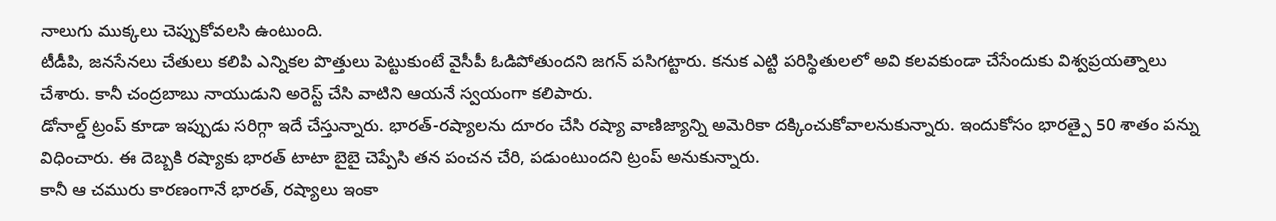నాలుగు ముక్కలు చెప్పుకోవలసి ఉంటుంది.
టీడీపి, జనసేనలు చేతులు కలిపి ఎన్నికల పొత్తులు పెట్టుకుంటే వైసీపీ ఓడిపోతుందని జగన్ పసిగట్టారు. కనుక ఎట్టి పరిస్థితులలో అవి కలవకుండా చేసేందుకు విశ్వప్రయత్నాలు చేశారు. కానీ చంద్రబాబు నాయుడుని అరెస్ట్ చేసి వాటిని ఆయనే స్వయంగా కలిపారు.
డోనాల్డ్ ట్రంప్ కూడా ఇప్పుడు సరిగ్గా ఇదే చేస్తున్నారు. భారత్-రష్యాలను దూరం చేసి రష్యా వాణిజ్యాన్ని అమెరికా దక్కించుకోవాలనుకున్నారు. ఇందుకోసం భారత్పై 50 శాతం పన్ను విధించారు. ఈ దెబ్బకి రష్యాకు భారత్ టాటా బైబై చెప్పేసి తన పంచన చేరి, పడుంటుందని ట్రంప్ అనుకున్నారు.
కానీ ఆ చమురు కారణంగానే భారత్, రష్యాలు ఇంకా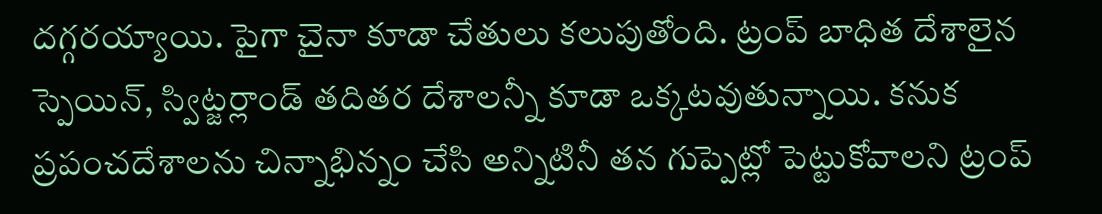దగ్గరయ్యాయి. పైగా చైనా కూడా చేతులు కలుపుతోంది. ట్రంప్ బాధిత దేశాలైన స్పెయిన్, స్విట్జర్లాండ్ తదితర దేశాలన్నీ కూడా ఒక్కటవుతున్నాయి. కనుక ప్రపంచదేశాలను చిన్నాభిన్నం చేసి అన్నిటినీ తన గుప్పెట్లో పెట్టుకోవాలని ట్రంప్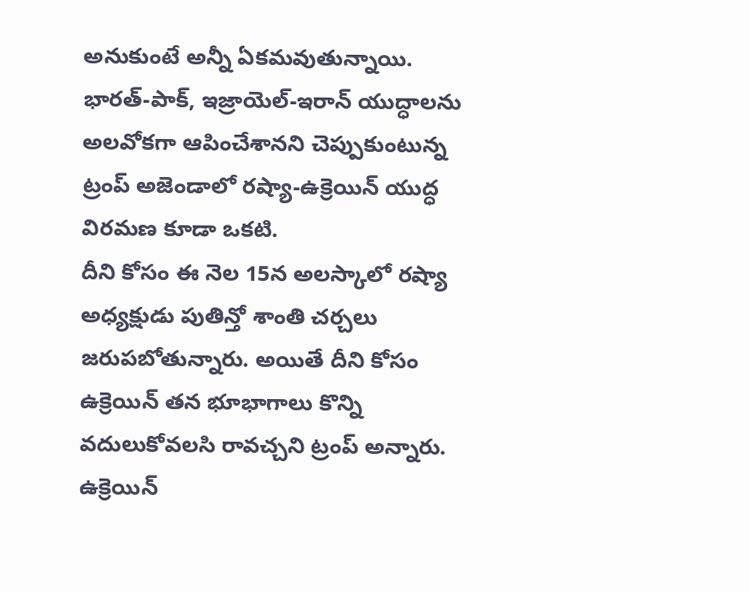అనుకుంటే అన్నీ ఏకమవుతున్నాయి.
భారత్-పాక్, ఇజ్రాయెల్-ఇరాన్ యుద్ధాలను అలవోకగా ఆపించేశానని చెప్పుకుంటున్న ట్రంప్ అజెండాలో రష్యా-ఉక్రెయిన్ యుద్ధ విరమణ కూడా ఒకటి.
దీని కోసం ఈ నెల 15న అలస్కాలో రష్యా అధ్యక్షుడు పుతిన్తో శాంతి చర్చలు జరుపబోతున్నారు. అయితే దీని కోసం ఉక్రెయిన్ తన భూభాగాలు కొన్ని వదులుకోవలసి రావచ్చని ట్రంప్ అన్నారు.
ఉక్రెయిన్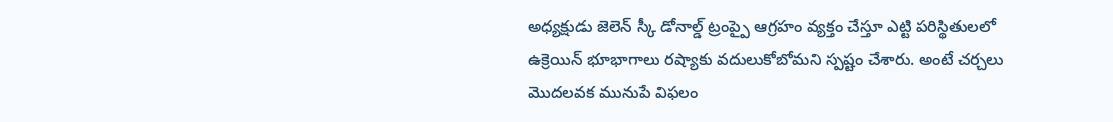అధ్యక్షుడు జెలెన్ స్కీ డోనాల్డ్ ట్రంప్పై ఆగ్రహం వ్యక్తం చేస్తూ ఎట్టి పరిస్థితులలో ఉక్రెయిన్ భూభాగాలు రష్యాకు వదులుకోబోమని స్పష్టం చేశారు. అంటే చర్చలు మొదలవక మునుపే విఫలం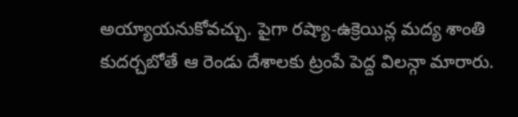అయ్యాయనుకోవచ్చు. పైగా రష్యా-ఉక్రెయిన్ల మద్య శాంతి కుదర్చబోతే ఆ రెండు దేశాలకు ట్రంపే పెద్ద విలన్గా మారారు.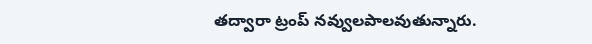తద్వారా ట్రంప్ నవ్వులపాలవుతున్నారు.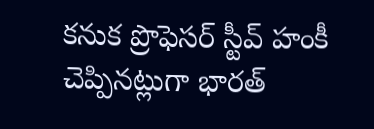కనుక ప్రొఫెసర్ స్టీవ్ హంకీ చెప్పినట్లుగా భారత్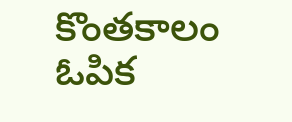కొంతకాలం ఓపిక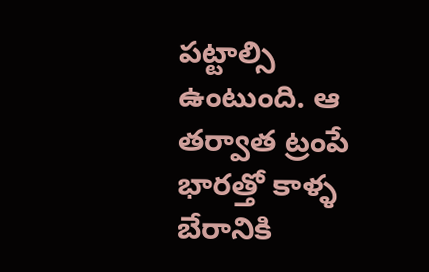పట్టాల్సి ఉంటుంది. ఆ తర్వాత ట్రంపే భారత్తో కాళ్ళ బేరానికి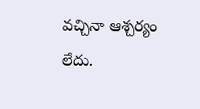వచ్చినా ఆశ్చర్యం లేదు.